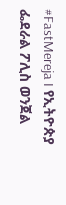#FastMereja I የኢትዮጵያ ፌደራል ፖሊስ ወንጀል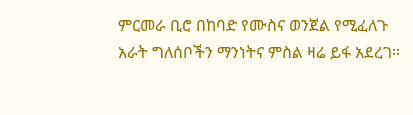ምርመራ ቢሮ በከባድ የሙስና ወንጀል የሚፈለጉ አራት ግለሰቦችን ማንነትና ምስል ዛሬ ይፋ አደረገ።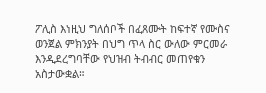ፖሊስ እነዚህ ግለሰቦች በፈጸሙት ከፍተኛ የሙስና ወንጀል ምክንያት በህግ ጥላ ስር ውለው ምርመራ እንዲደረግባቸው የህዝብ ትብብር መጠየቁን አስታውቋል።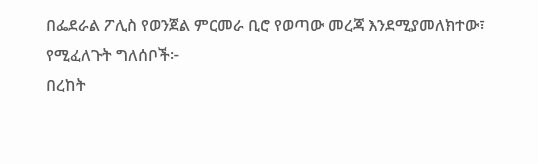በፌደራል ፖሊስ የወንጀል ምርመራ ቢሮ የወጣው መረጃ እንደሚያመለክተው፣ የሚፈለጉት ግለሰቦች፦
በረከት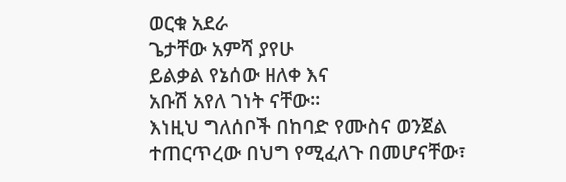ወርቁ አደራ
ጌታቸው አምሻ ያየሁ
ይልቃል የኔሰው ዘለቀ እና
አቡሽ አየለ ገነት ናቸው።
እነዚህ ግለሰቦች በከባድ የሙስና ወንጀል ተጠርጥረው በህግ የሚፈለጉ በመሆናቸው፣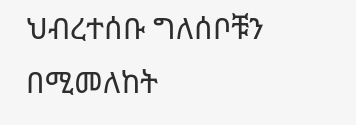ህብረተሰቡ ግለሰቦቹን በሚመለከት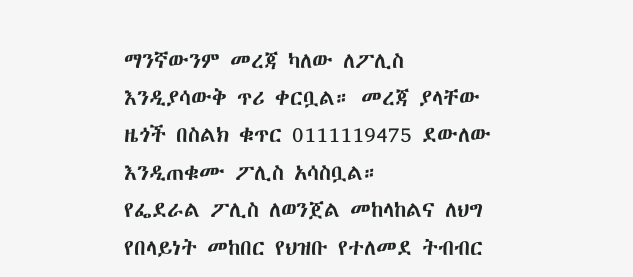ማንኛውንም መረጃ ካለው ለፖሊስ እንዲያሳውቅ ጥሪ ቀርቧል። መረጃ ያላቸው ዜጎች በስልክ ቁጥር 0111119475 ደውለው እንዲጠቁሙ ፖሊስ አሳስቧል።
የፌደራል ፖሊስ ለወንጀል መከላከልና ለህግ የበላይነት መከበር የህዝቡ የተለመደ ትብብር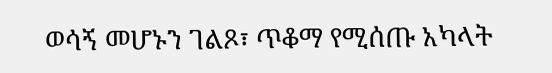ወሳኝ መሆኑን ገልጾ፣ ጥቆማ የሚሰጡ አካላት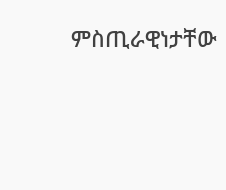ምስጢራዊነታቸው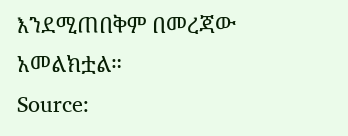እንደሚጠበቅም በመረጃው አመልክቷል።
Source: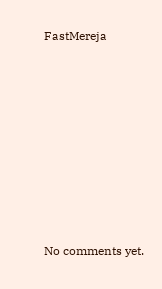FastMereja









No comments yet.